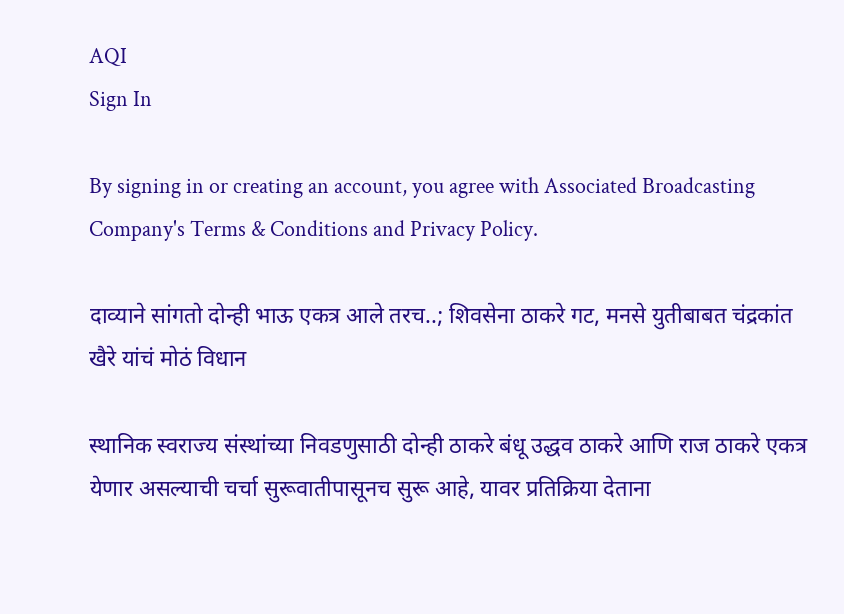AQI
Sign In

By signing in or creating an account, you agree with Associated Broadcasting Company's Terms & Conditions and Privacy Policy.

दाव्याने सांगतो दोन्ही भाऊ एकत्र आले तरच..; शिवसेना ठाकरे गट, मनसे युतीबाबत चंद्रकांत खैरे यांचं मोठं विधान

स्थानिक स्वराज्य संस्थांच्या निवडणुसाठी दोन्ही ठाकरे बंधू उद्धव ठाकरे आणि राज ठाकरे एकत्र येणार असल्याची चर्चा सुरूवातीपासूनच सुरू आहे, यावर प्रतिक्रिया देताना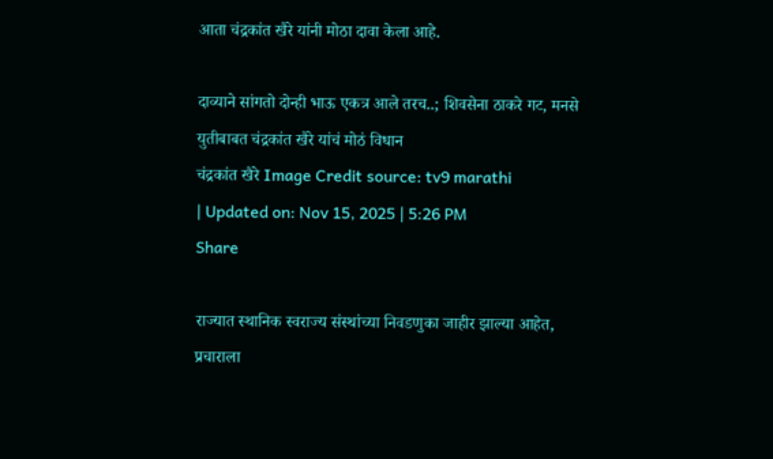आता चंद्रकांत खैरे यांनी मोठा दावा केला आहे.

दाव्याने सांगतो दोन्ही भाऊ एकत्र आले तरच..; शिवसेना ठाकरे गट, मनसे युतीबाबत चंद्रकांत खैरे यांचं मोठं विधान
चंद्रकांत खैरे Image Credit source: tv9 marathi
| Updated on: Nov 15, 2025 | 5:26 PM
Share

राज्यात स्थानिक स्वराज्य संस्थांच्या निवडणुका जाहीर झाल्या आहेत,  प्रचाराला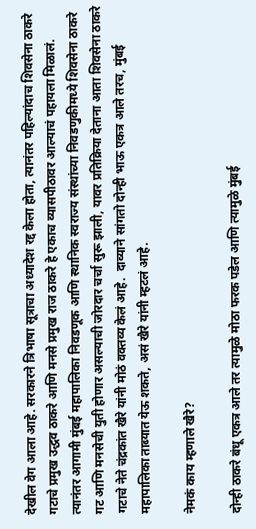देखील वेग आला आहे. सरकारने त्रिभाषा सूत्राचा अध्यादेश रद्द केला होता, त्यानंतर पहिल्यांदाच शिवसेना ठाकरे गटाचे प्रमुख उद्धव ठाकरे आणि मनसे प्रमुख राज ठाकरे हे एकाच व्यासपीठावर आल्याचं पहायला मिळालं.  त्यानंतर आगामी मुंबई महापालिका निवडणूक आणि स्थानिक स्वराज्य संस्थांच्या निवडणुकीमध्ये शिवसेना ठाकरे गट आणि मनसेची युती होणार असल्याची जोरदार चर्चा सुरू झाली, यावर प्रतिक्रिया देताना आता शिवसेना ठाकरे गटाचे नेते चंद्रकांत खैरे यांनी मोठं वक्तव्य केलं आहे.  दाव्याने सांगतो दोन्ही भाऊ एकत्र आले तरच, मुंबई महापालिका ताब्यात येऊ शकते, असं खैरे यांनी म्हटलं आहे.

नेमकं काय म्हणाले खैरे?

दोन्ही ठाकरे बंधू एकत्र आले तर त्यामुळे मोठा फरक पडेल आणि त्यामुळे मुंबई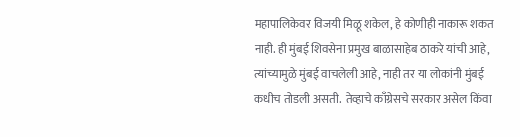महापालिकेवर विजयी मिळू शकेल, हे कोणीही नाकारू शकत नाही. ही मुंबई शिवसेना प्रमुख बाळासाहेब ठाकरे यांची आहे,  त्यांच्यामुळे मुंबई वाचलेली आहे, नाही तर या लोकांनी मुंबई कधीच तोडली असती.  तेव्हाचे काँग्रेसचे सरकार असेल किंवा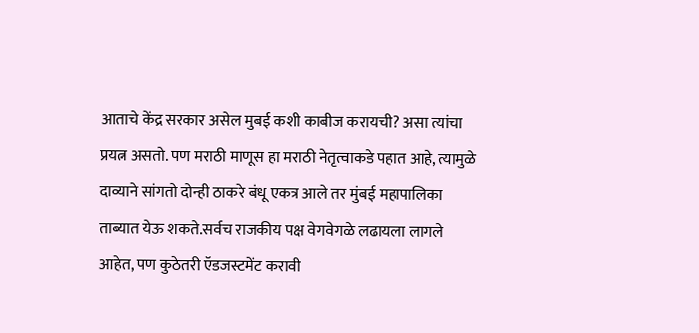आताचे केंद्र सरकार असेल मुबई कशी काबीज करायची? असा त्यांचा प्रयत्न असतो. पण मराठी माणूस हा मराठी नेतृत्वाकडे पहात आहे, त्यामुळे दाव्याने सांगतो दोन्ही ठाकरे बंधू एकत्र आले तर मुंबई महापालिका ताब्यात येऊ शकते.सर्वच राजकीय पक्ष वेगवेगळे लढायला लागले आहेत, पण कुठेतरी ऍडजस्टमेंट करावी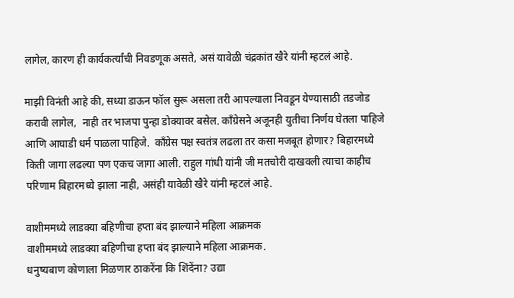लागेल, कारण ही कार्यकर्त्यांची निवडणूक असते, असं यावेळी चंद्रकांत खैरे यांनी म्हटलं आहे.

माझी विनंती आहे की, सध्या डाऊन फॉल सुरू असला तरी आपल्याला निवडून येण्यासाठी तडजोड करावी लागेल,  नाही तर भाजपा पुन्हा डोक्यावर बसेल. काँग्रेसने अजूनही युतीचा निर्णय घेतला पाहिजे आणि आघाडी धर्म पाळला पाहिजे.  काँग्रेस पक्ष स्वतंत्र लढला तर कसा मजबूत होणार? बिहारमध्ये किती जागा लढल्या पण एकच जागा आली. राहुल गांधी यांनी जी मतचोरी दाखवली त्याचा काहीच परिणाम बिहारमध्ये झाला नाही, असंही यावेळी खैरे यांनी म्हटलं आहे.

वाशीममध्ये लाडक्या बहिणीचा हप्ता बंद झाल्याने महिला आक्रमक
वाशीममध्ये लाडक्या बहिणीचा हप्ता बंद झाल्याने महिला आक्रमक.
धनुष्यबाण कोणाला मिळणार ठाकरेंना कि शिंदेंना? उद्या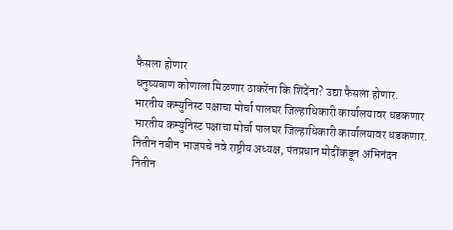फैसला होणार
धनुष्यबाण कोणाला मिळणार ठाकरेंना कि शिंदेंना? उद्या फैसला होणार.
भारतीय कम्युनिस्ट पक्षाचा मोर्चा पालघर जिल्हाधिकारी कार्यालयावर धडकणार
भारतीय कम्युनिस्ट पक्षाचा मोर्चा पालघर जिल्हाधिकारी कार्यालयावर धडकणार.
नितीन नबीन भाजपचे नवे राष्ट्रीय अध्यक्ष, पंतप्रधान मोदींकडून अभिनंदन
नितीन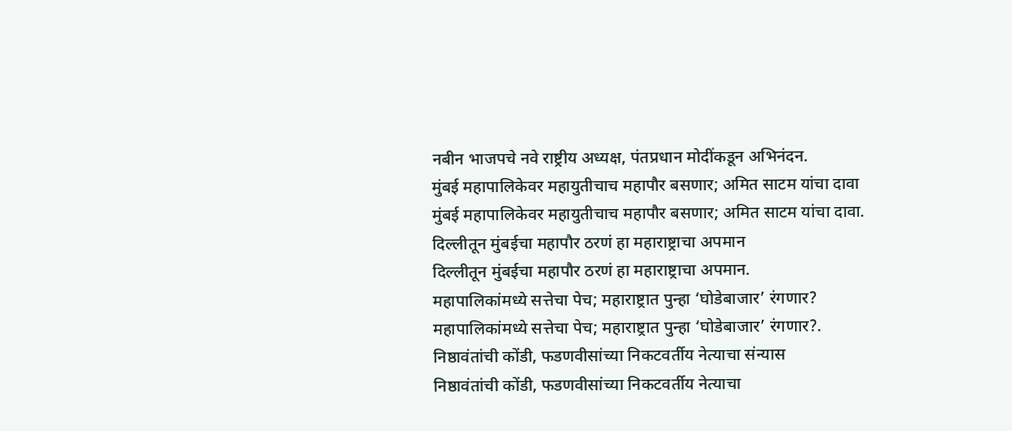नबीन भाजपचे नवे राष्ट्रीय अध्यक्ष, पंतप्रधान मोदींकडून अभिनंदन.
मुंबई महापालिकेवर महायुतीचाच महापौर बसणार; अमित साटम यांचा दावा
मुंबई महापालिकेवर महायुतीचाच महापौर बसणार; अमित साटम यांचा दावा.
दिल्लीतून मुंबईचा महापौर ठरणं हा महाराष्ट्राचा अपमान
दिल्लीतून मुंबईचा महापौर ठरणं हा महाराष्ट्राचा अपमान.
महापालिकांमध्ये सत्तेचा पेच; महाराष्ट्रात पुन्हा ‘घोडेबाजार’ रंगणार?
महापालिकांमध्ये सत्तेचा पेच; महाराष्ट्रात पुन्हा ‘घोडेबाजार’ रंगणार?.
निष्ठावंतांची कोंडी, फडणवीसांच्या निकटवर्तीय नेत्याचा संन्यास
निष्ठावंतांची कोंडी, फडणवीसांच्या निकटवर्तीय नेत्याचा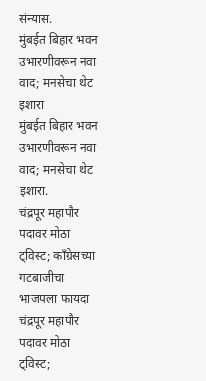संन्यास.
मुंबईत बिहार भवन उभारणीवरून नवा वाद; मनसेचा थेट इशारा
मुंबईत बिहार भवन उभारणीवरून नवा वाद; मनसेचा थेट इशारा.
चंद्रपूर महापौर पदावर मोठा ट्विस्ट; काँग्रेसच्या गटबाजीचा भाजपला फायदा
चंद्रपूर महापौर पदावर मोठा ट्विस्ट;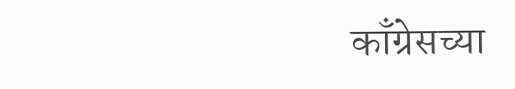काँग्रेसच्या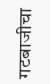गटबाजीचा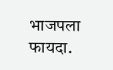भाजपला फायदा.